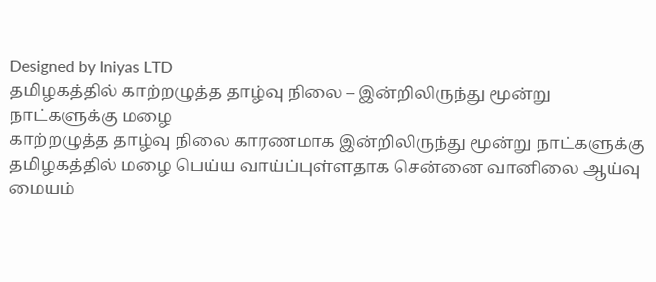Designed by Iniyas LTD
தமிழகத்தில் காற்றழுத்த தாழ்வு நிலை – இன்றிலிருந்து மூன்று நாட்களுக்கு மழை
காற்றழுத்த தாழ்வு நிலை காரணமாக இன்றிலிருந்து மூன்று நாட்களுக்கு தமிழகத்தில் மழை பெய்ய வாய்ப்புள்ளதாக சென்னை வானிலை ஆய்வு மையம்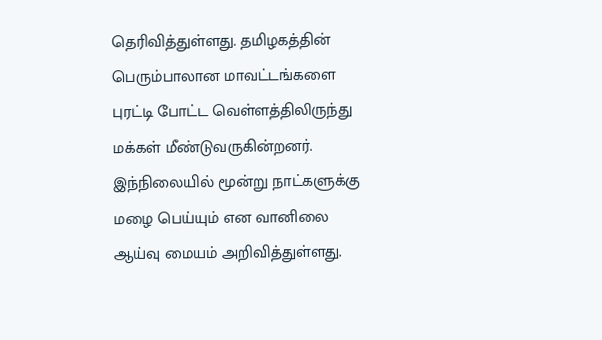தெரிவித்துள்ளது. தமிழகத்தின் பெரும்பாலான மாவட்டங்களை புரட்டி போட்ட வெள்ளத்திலிருந்து மக்கள் மீண்டுவருகின்றனர்.
இந்நிலையில் மூன்று நாட்களுக்கு மழை பெய்யும் என வானிலை ஆய்வு மையம் அறிவித்துள்ளது.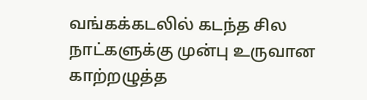வங்கக்கடலில் கடந்த சில நாட்களுக்கு முன்பு உருவான காற்றழுத்த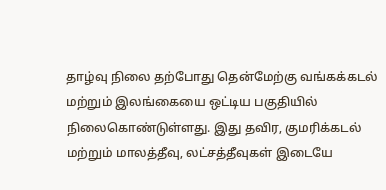தாழ்வு நிலை தற்போது தென்மேற்கு வங்கக்கடல் மற்றும் இலங்கையை ஒட்டிய பகுதியில் நிலைகொண்டுள்ளது. இது தவிர, குமரிக்கடல் மற்றும் மாலத்தீவு, லட்சத்தீவுகள் இடையே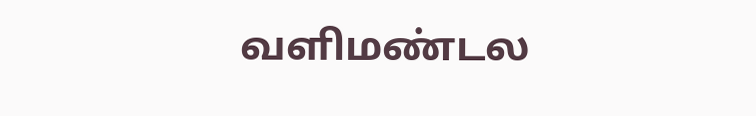வளிமண்டல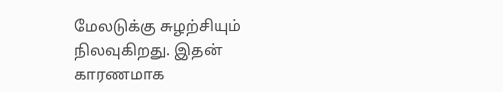மேலடுக்கு சுழற்சியும் நிலவுகிறது. இதன் காரணமாக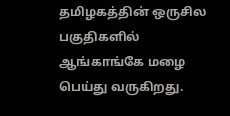தமிழகத்தின் ஒருசில பகுதிகளில் ஆங்காங்கே மழை பெய்து வருகிறது.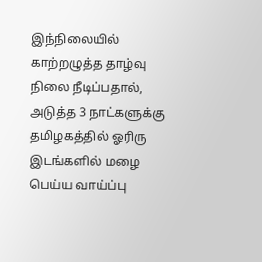இந்நிலையில் காற்றழுத்த தாழ்வு நிலை நீடிப்பதால், அடுத்த 3 நாட்களுக்கு தமிழகத்தில் ஓரிரு இடங்களில் மழை பெய்ய வாய்ப்பு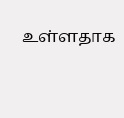உள்ளதாக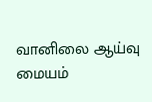வானிலை ஆய்வு மையம்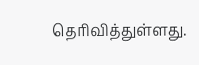தெரிவித்துள்ளது.